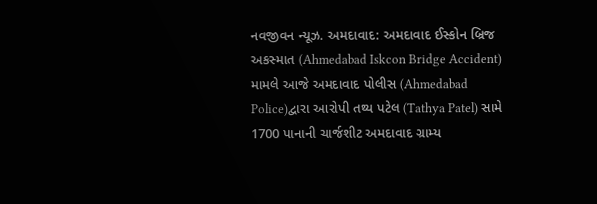નવજીવન ન્યૂઝ. અમદાવાદ: અમદાવાદ ઈસ્કોન બ્રિજ અકસ્માત (Ahmedabad Iskcon Bridge Accident) મામલે આજે અમદાવાદ પોલીસ (Ahmedabad Police)દ્વારા આરોપી તથ્ય પટેલ (Tathya Patel) સામે 1700 પાનાની ચાર્જશીટ અમદાવાદ ગ્રામ્ય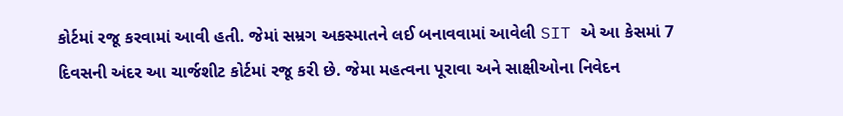કોર્ટમાં રજૂ કરવામાં આવી હતી. જેમાં સમ્રગ અકસ્માતને લઈ બનાવવામાં આવેલી SIT એ આ કેસમાં 7 દિવસની અંદર આ ચાર્જશીટ કોર્ટમાં રજૂ કરી છે. જેમા મહત્વના પૂરાવા અને સાક્ષીઓના નિવેદન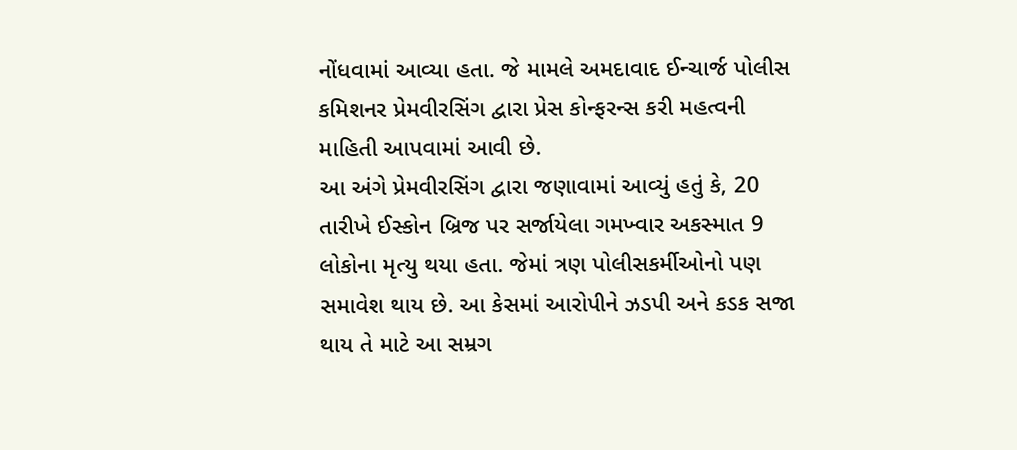નોંધવામાં આવ્યા હતા. જે મામલે અમદાવાદ ઈન્ચાર્જ પોલીસ કમિશનર પ્રેમવીરસિંગ દ્વારા પ્રેસ કોન્ફરન્સ કરી મહત્વની માહિતી આપવામાં આવી છે.
આ અંગે પ્રેમવીરસિંગ દ્વારા જણાવામાં આવ્યું હતું કે, 20 તારીખે ઈસ્કોન બ્રિજ પર સર્જાયેલા ગમખ્વાર અકસ્માત 9 લોકોના મૃત્યુ થયા હતા. જેમાં ત્રણ પોલીસકર્મીઓનો પણ સમાવેશ થાય છે. આ કેસમાં આરોપીને ઝડપી અને કડક સજા થાય તે માટે આ સમ્રગ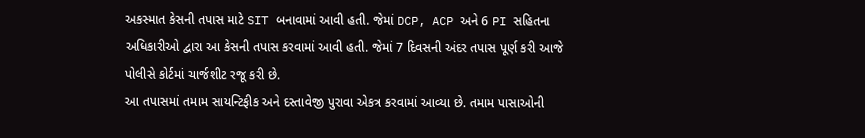અકસ્માત કેસની તપાસ માટે SIT બનાવામાં આવી હતી. જેમાં DCP, ACP અને 6 PI સહિતના અધિકારીઓ દ્વારા આ કેસની તપાસ કરવામાં આવી હતી. જેમાં 7 દિવસની અંદર તપાસ પૂર્ણ કરી આજે પોલીસે કોર્ટમાં ચાર્જશીટ રજૂ કરી છે.
આ તપાસમાં તમામ સાયન્ટિફીક અને દસ્તાવેજી પુરાવા એકત્ર કરવામાં આવ્યા છે. તમામ પાસાઓની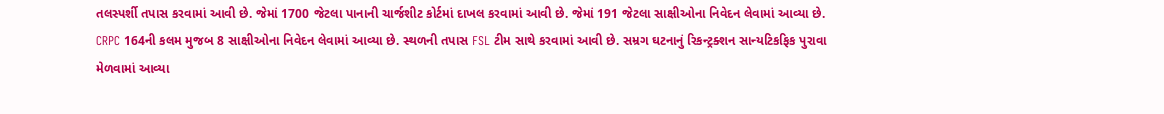તલસ્પર્શી તપાસ કરવામાં આવી છે. જેમાં 1700 જેટલા પાનાની ચાર્જશીટ કોર્ટમાં દાખલ કરવામાં આવી છે. જેમાં 191 જેટલા સાક્ષીઓના નિવેદન લેવામાં આવ્યા છે. CRPC 164ની કલમ મુજબ 8 સાક્ષીઓના નિવેદન લેવામાં આવ્યા છે. સ્થળની તપાસ FSL ટીમ સાથે કરવામાં આવી છે. સમ્રગ ઘટનાનું રિકન્ટ્રક્શન સાન્યટિકફિક પુરાવા મેળવામાં આવ્યા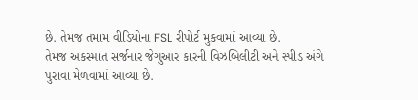છે. તેમજ તમામ વીડિયોના FSL રીપોર્ટ મુકવામાં આવ્યા છે.
તેમજ અકસ્માત સર્જનાર જેગુઆર કારની વિઝબિલીટી અને સ્પીડ અંગે પુરાવા મેળવામાં આવ્યા છે.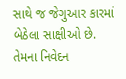સાથે જ જેગુઆર કારમાં બેઠેલા સાક્ષીઓ છે. તેમના નિવેદન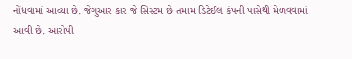નોંધવામાં આવ્યા છે. જેગુઆર કાર જે સિસ્ટમ છે તમામ ડિટેઈલ કંપની પાસેથી મેળવવામાં આવી છે. આરોપી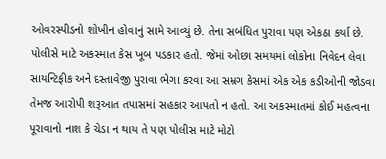ઓવરસ્પીડનો શોખીન હોવાનું સામે આવ્યું છે. તેના સબંધિત પુરાવા પણ એકઠા કર્યા છે. પોલીસે માટે અકસ્માત કેસ ખૂબ પડકાર હતો. જેમાં ઓછા સમયમાં લોકોના નિવેદન લેવા સાયન્ટિફીક અને દસ્તાવેજી પુરાવા ભેગા કરવા આ સમ્રગ કેસમાં એક એક કડીઓની જોડવા તેમજ આરોપી શરૂઆત તપાસમાં સહકાર આપતો ન હતો. આ અકસ્માતમાં કોઈ મહત્વના પૂરાવાનો નાશ કે ચેડા ન થાય તે પણ પોલીસ માટે મોટો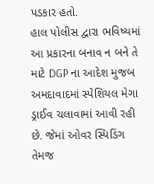પડકાર હતો.
હાલ પોલીસ દ્વારા ભવિષ્યમાં આ પ્રકારના બનાવ ન બને તે માટે DGP ના આદેશ મુજબ અમદાવાદમાં સ્પેશિયલ મેગા ડ્રાઈવ ચલાવામાં આવી રહી છે. જેમાં ઓવર સ્પિડિંગ તેમજ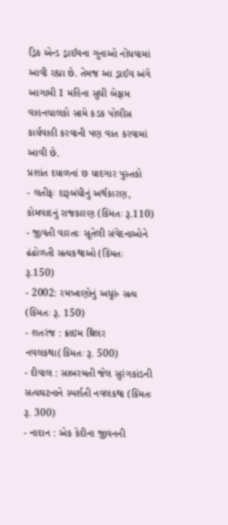ડ્રિક એન્ડ ડ્રાઈવના ગુનાઓ નોંધવામાં આવી રહ્યા છે. તેમજ આ ડ્રાઈવ અંગે આગામી 1 મહિના સુધી બેફામ વાહનચાલકો સામે કડક પોલીસ કાર્યવાહી કરવાની પણ વાત કરવામાં આવી છે.
પ્રશાંત દયાળનાં છ યાદગાર પુસ્તકો
- લતીફઃ દારૂબંધીનું અર્થકારણ, કોમવાદનું રાજકારણ (કિંમતઃ રૂ.110)
- જીવતી વારતાઃ સૂતેલી સંવેદનાઓને ઢંઢોળતી સત્યકથાઓ (કિંમતઃ રૂ.150)
- 2002: રમખાણોનું અધૂરું સત્ય (કિંમતઃ રૂ. 150)
- શતરંજ : ક્રાઇમ થ્રિલર નવલકથા(કિંમતઃ રૂ. 500)
- દીવાલ : સાબરમતી જેલ સુરંગકાંડની સત્યઘટનાને સ્પર્શતી નવલકથા (કિંમતઃ રૂ. 300)
- નાદાન : એક કેદીના જીવનની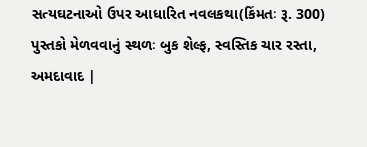સત્યઘટનાઓ ઉપર આધારિત નવલકથા(કિંમતઃ રૂ. 300)
પુસ્તકો મેળવવાનું સ્થળઃ બુક શેલ્ફ, સ્વસ્તિક ચાર રસ્તા, અમદાવાદ |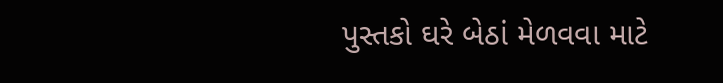પુસ્તકો ઘરે બેઠાં મેળવવા માટે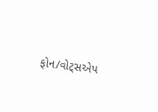ફોન/વોટ્સએપ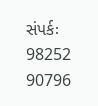સંપર્કઃ 98252 90796